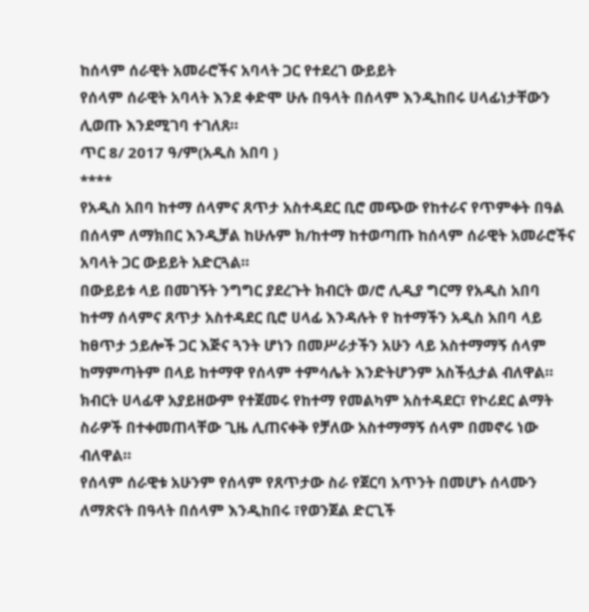ከሰላም ሰራዊት አመራሮችና አባላት ጋር የተደረገ ውይይት
የሰላም ሰራዊት አባላት እንደ ቀድሞ ሁሉ በዓላት በሰላም እንዲከበሩ ሀላፊነታቸውን ሊወጡ እንደሚገባ ተገለጸ።
ጥር 8/ 2017 ዓ/ም(አዲስ አበባ )
****
የአዲስ አበባ ከተማ ሰላምና ጸጥታ አስተዳደር ቢሮ መጭው የከተራና የጥምቀት በዓል በሰላም ለማክበር እንዲቻል ከሁሉም ክ/ከተማ ከተወጣጡ ከሰላም ሰራዊት አመራሮችና አባላት ጋር ውይይት አድርጓል።
በውይይቱ ላይ በመገኝት ንግግር ያደረጉት ክብርት ወ/ሮ ሊዲያ ግርማ የአዲስ አበባ ከተማ ሰላምና ጸጥታ አስተዳደር ቢሮ ሀላፊ እንዳሉት የ ከተማችን አዲስ አበባ ላይ ከፀጥታ ኃይሎች ጋር እጅና ጓንት ሆነን በመሥራታችን አሁን ላይ አስተማማኝ ሰላም ከማምጣትም በላይ ከተማዋ የሰላም ተምሳሌት እንድትሆንም አስችሏታል ብለዋል።
ክብርት ሀላፊዋ አያይዘውም የተጀመሩ የከተማ የመልካም አስተዳደር፣ የኮሪደር ልማት ስራዎች በተቀመጠላቸው ጊዜ ሊጠናቀቅ የቻለው አስተማማኝ ሰላም በመኖሩ ነው ብለዋል።
የሰላም ሰራዊቱ አሁንም የሰላም የጸጥታው ስራ የጀርባ አጥንት በመሆኑ ሰላሙን ለማጽናት በዓላት በሰላም እንዲከበሩ ፣የወንጀል ድርጊች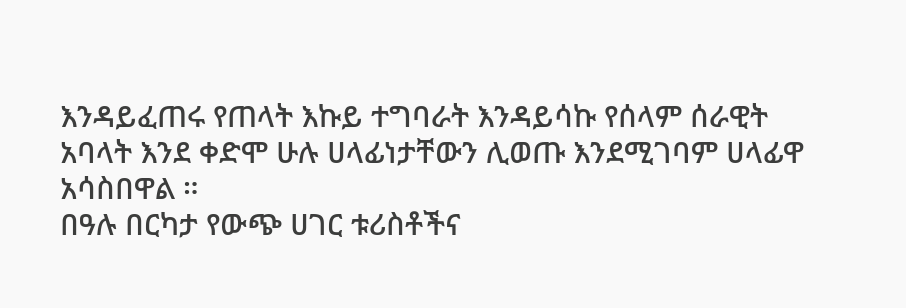እንዳይፈጠሩ የጠላት እኩይ ተግባራት እንዳይሳኩ የሰላም ሰራዊት አባላት እንደ ቀድሞ ሁሉ ሀላፊነታቸውን ሊወጡ እንደሚገባም ሀላፊዋ አሳስበዋል ።
በዓሉ በርካታ የውጭ ሀገር ቱሪስቶችና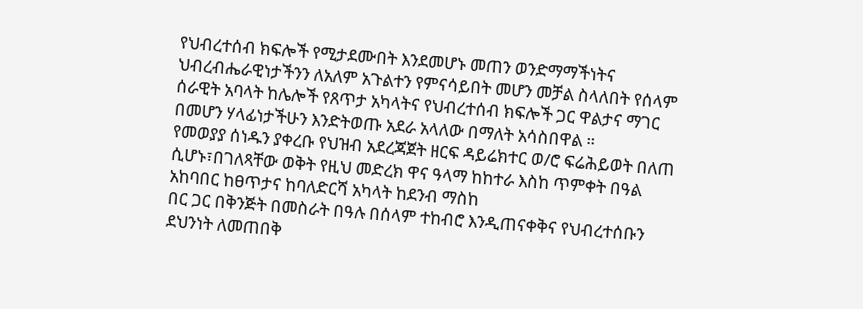የህብረተሰብ ክፍሎች የሚታደሙበት እንደመሆኑ መጠን ወንድማማችነትና ህብረብሔራዊነታችንን ለአለም አጉልተን የምናሳይበት መሆን መቻል ስላለበት የሰላም ሰራዊት አባላት ከሌሎች የጸጥታ አካላትና የህብረተሰብ ክፍሎች ጋር ዋልታና ማገር በመሆን ሃላፊነታችሁን እንድትወጡ አደራ አላለው በማለት አሳስበዋል ።
የመወያያ ሰነዱን ያቀረቡ የህዝብ አደረጃጀት ዘርፍ ዳይሬክተር ወ/ሮ ፍሬሕይወት በለጠ ሲሆኑ፣በገለጻቸው ወቅት የዚህ መድረክ ዋና ዓላማ ከከተራ እስከ ጥምቀት በዓል አከባበር ከፀጥታና ከባለድርሻ አካላት ከደንብ ማስከ
በር ጋር በቅንጅት በመስራት በዓሉ በሰላም ተከብሮ እንዲጠናቀቅና የህብረተሰቡን ደህንነት ለመጠበቅ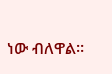ነው ብለዋል።